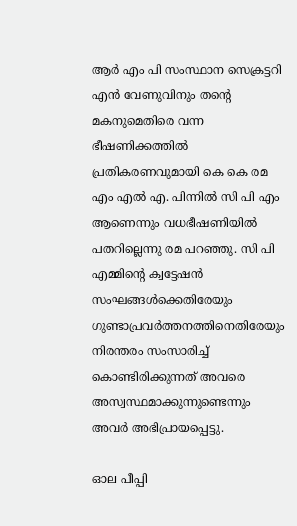ആർ എം പി സംസ്ഥാന സെക്രട്ടറി എൻ വേണുവിനും തന്‍റെ മകനുമെതിരെ വന്ന ഭീഷണിക്കത്തിൽ പ്രതികരണവുമായി കെ കെ രമ എം എൽ എ. പിന്നിൽ സി പി എം ആണെന്നും വധഭീഷണിയിൽ പതറില്ലെന്നു രമ പറഞ്ഞു. സി പി എമ്മിന്‍റെ ക്വട്ടേഷൻ സംഘങ്ങൾക്കെതിരേയും ഗുണ്ടാപ്രവർത്തനത്തിനെതിരേയും നിരന്തരം സംസാരിച്ച് കൊണ്ടിരിക്കുന്നത് അവരെ അസ്വസ്ഥമാക്കുന്നുണ്ടെന്നും അവർ അഭിപ്രായപ്പെട്ടു.

ഓല പീപ്പി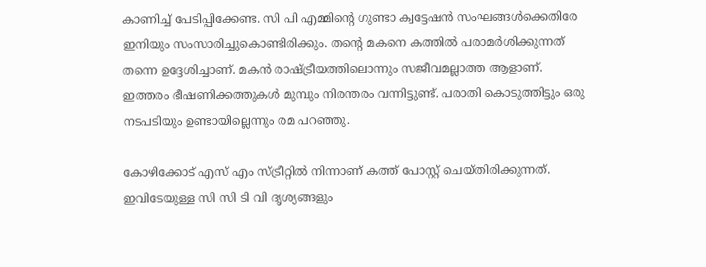കാണിച്ച് പേടിപ്പിക്കേണ്ട. സി പി എമ്മിന്‍റെ ഗുണ്ടാ ക്വട്ടേഷൻ സംഘങ്ങൾക്കെതിരേ ഇനിയും സംസാരിച്ചുകൊണ്ടിരിക്കും. തന്‍റെ മകനെ കത്തിൽ പരാമർശിക്കുന്നത് തന്നെ ഉദ്ദേശിച്ചാണ്. മകൻ രാഷ്ട്രീയത്തിലൊന്നും സജീവമല്ലാത്ത ആളാണ്. ഇത്തരം ഭീഷണിക്കത്തുകൾ മുമ്പും നിരന്തരം വന്നിട്ടുണ്ട്. പരാതി കൊടുത്തിട്ടും ഒരു നടപടിയും ഉണ്ടായില്ലെന്നും രമ പറഞ്ഞു.

കോഴിക്കോട് എസ് എം സ്ട്രീറ്റിൽ നിന്നാണ് കത്ത് പോസ്റ്റ് ചെയ്‌തിരിക്കുന്നത്. ഇവിടേയുള്ള സി സി ടി വി ദൃശ്യങ്ങളും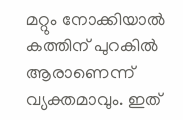മറ്റും നോക്കിയാൽ കത്തിന് പുറകിൽ ആരാണെന്ന് വ്യക്തമാവും. ഇത്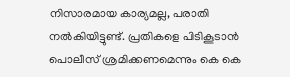നിസാരമായ കാര്യമല്ല, പരാതി നൽകിയിട്ടുണ്ട്. പ്രതികളെ പിടികൂടാൻ പൊലീസ് ശ്രമിക്കണമെന്നും കെ കെ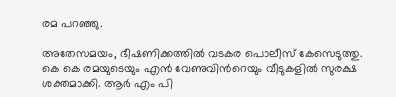രമ പറഞ്ഞു.

അതേസമയം, ഭീഷണിക്കത്തിൽ വടകര പൊലീസ് കേസെടുത്തു. കെ കെ രമയുടെയും എന്‍ വേണുവിന്‍റെയും വീടുകളില്‍ സുരക്ഷ ശക്തമാക്കി. ആര്‍ എം പി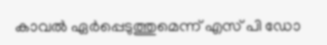കാവല്‍ ഏര്‍പ്പെടുത്തുമെന്ന് എസ് പി ഡോ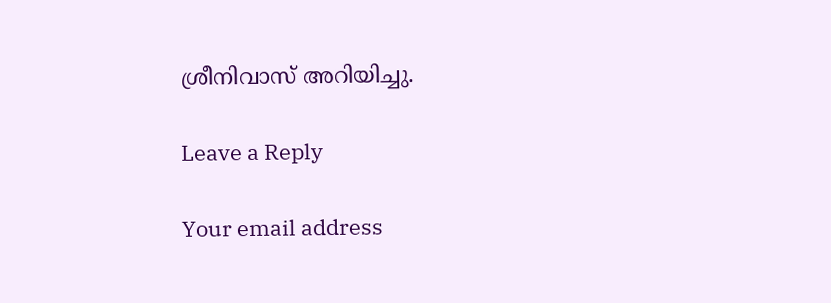ശ്രീനിവാസ് അറിയിച്ചു.

Leave a Reply

Your email address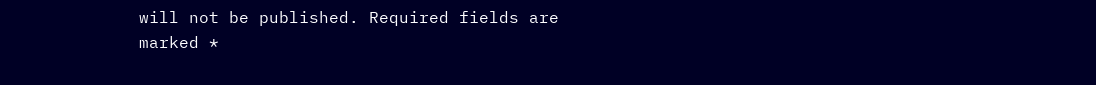will not be published. Required fields are marked *